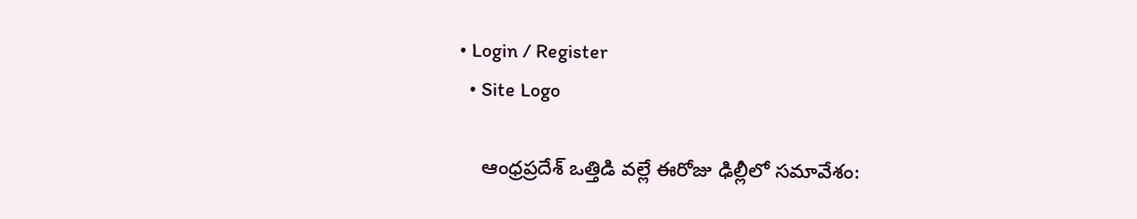• Login / Register
  • Site Logo

    ఆంధ్రప్రదేశ్ ఒత్తిడి వల్లే ఈరోజు ఢిల్లీలో సమావేశం: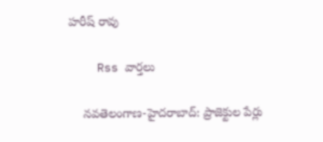హరీష్ రావు

    Rss వార్తలు

    న‌వ‌తెలంగాణ‌-హైద‌రాబాద్: ప్రాజెక్టుల పేర్లు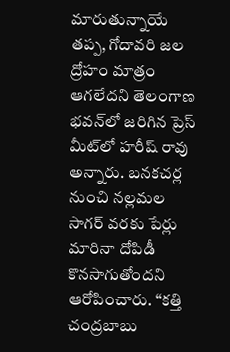మారుతున్నాయే తప్ప, గోదావరి జల ద్రోహం మాత్రం ఆగలేదని తెలంగాణ భవన్‌లో జరిగిన ప్రెస్ మీట్‌లో హరీష్ రావు అన్నారు. బనకచర్ల నుంచి నల్లమల సాగర్ వరకు పేర్లు మారినా దోపిడీ కొనసాగుతోందని ఆరోపించారు. “కత్తి చంద్రబాబు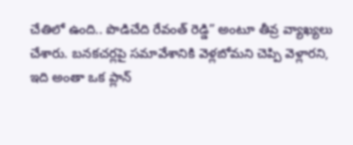చేతిలో ఉంది.. పొడిచేది రేవంత్ రెడ్డి” అంటూ తీవ్ర వ్యాఖ్యలు చేశారు. బనకచర్లపై సమావేశానికి వెళ్లబోమని చెప్పి వెళ్లారని, ఇది అంతా ఒక ప్లాన్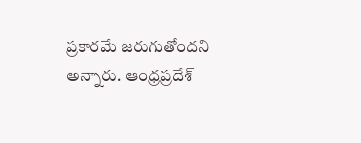ప్రకారమే జరుగుతోందని అన్నారు. ఆంధ్రప్రదేశ్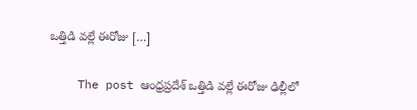ఒత్తిడి వల్లే ఈరోజు […]

    The post ఆంధ్రప్రదేశ్ ఒత్తిడి వల్లే ఈరోజు ఢిల్లీలో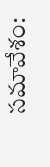సమావేశం: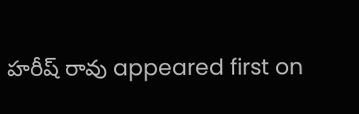హరీష్ రావు appeared first on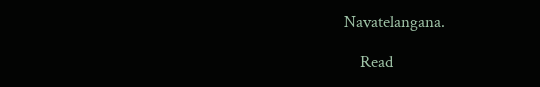Navatelangana.

    Read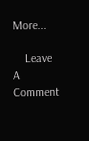More...

    Leave A Comment